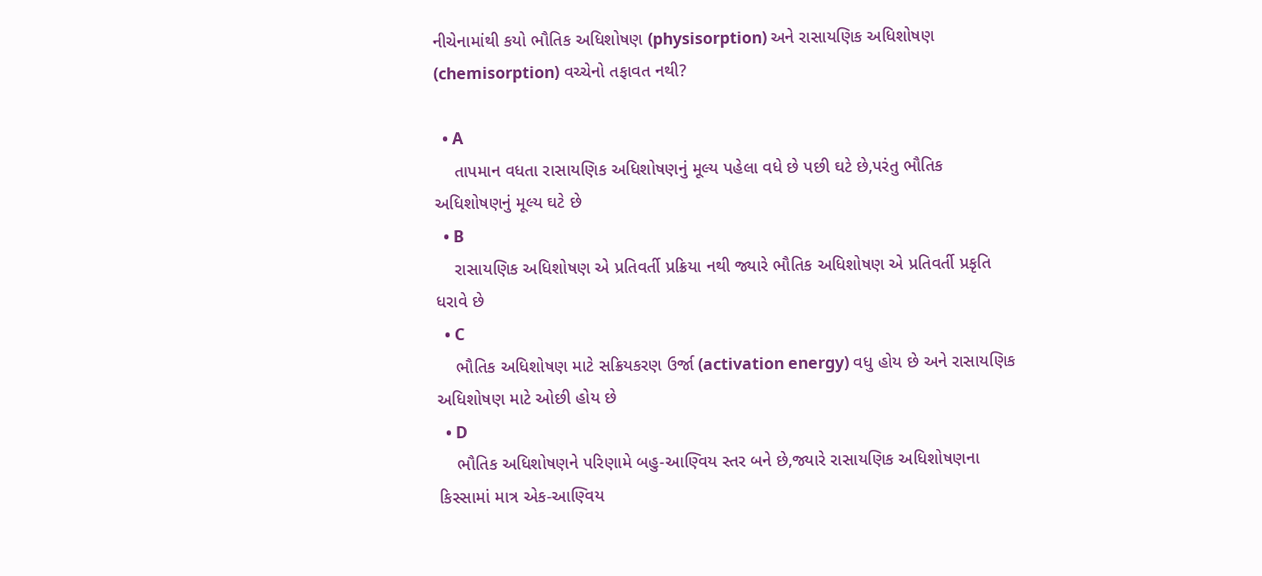નીચેનામાંથી કયો ભૌતિક અધિશોષણ (physisorption) અને રાસાયણિક અધિશોષણ (chemisorption) વચ્ચેનો તફાવત નથી?

  • A
    તાપમાન વધતા રાસાયણિક અધિશોષણનું મૂલ્ય પહેલા વધે છે પછી ઘટે છે,પરંતુ ભૌતિક અધિશોષણનું મૂલ્ય ઘટે છે
  • B
    રાસાયણિક અધિશોષણ એ પ્રતિવર્તી પ્રક્રિયા નથી જ્યારે ભૌતિક અધિશોષણ એ પ્રતિવર્તી પ્રકૃતિ ધરાવે છે
  • C
    ભૌતિક અધિશોષણ માટે સક્રિયકરણ ઉર્જા (activation energy) વધુ હોય છે અને રાસાયણિક અધિશોષણ માટે ઓછી હોય છે
  • D
    ભૌતિક અધિશોષણને પરિણામે બહુ-આણ્વિય સ્તર બને છે,જ્યારે રાસાયણિક અધિશોષણના કિસ્સામાં માત્ર એક-આણ્વિય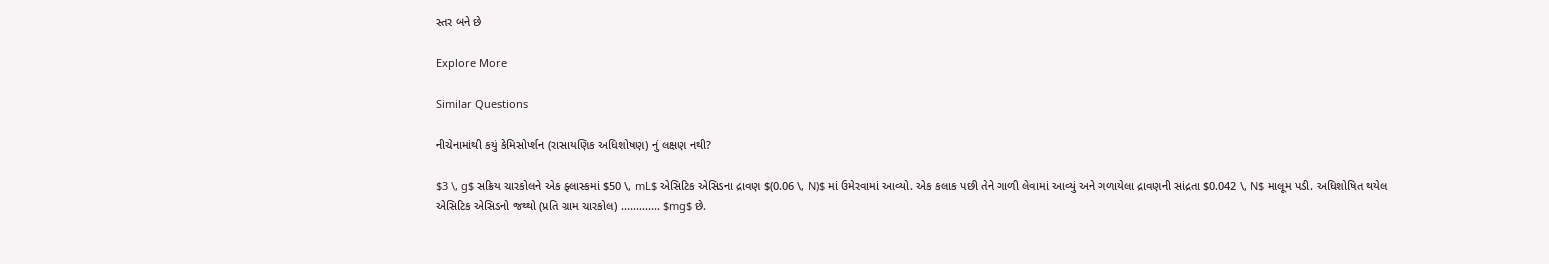સ્તર બને છે

Explore More

Similar Questions

નીચેનામાંથી કયું કેમિસોર્પ્શન (રાસાયણિક અધિશોષણ) નું લક્ષણ નથી?

$3 \, g$ સક્રિય ચારકોલને એક ફ્લાસ્કમાં $50 \, mL$ એસિટિક એસિડના દ્રાવણ $(0.06 \, N)$ માં ઉમેરવામાં આવ્યો. એક કલાક પછી તેને ગાળી લેવામાં આવ્યું અને ગળાયેલા દ્રાવણની સાંદ્રતા $0.042 \, N$ માલૂમ પડી. અધિશોષિત થયેલ એસિટિક એસિડનો જથ્થો (પ્રતિ ગ્રામ ચારકોલ) ............. $mg$ છે.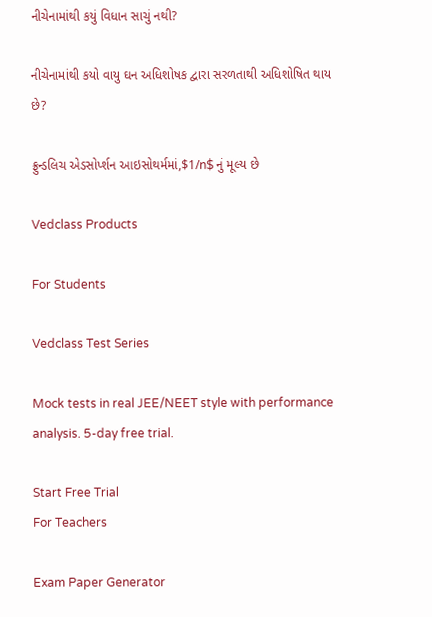નીચેનામાંથી કયું વિધાન સાચું નથી?

નીચેનામાંથી કયો વાયુ ઘન અધિશોષક દ્વારા સરળતાથી અધિશોષિત થાય છે?

ફ્રુન્ડલિચ એડસોર્પ્શન આઇસોથર્મમાં,$1/n$ નું મૂલ્ય છે

Vedclass Products

For Students

Vedclass Test Series

Mock tests in real JEE/NEET style with performance analysis. 5-day free trial.

Start Free Trial
For Teachers

Exam Paper Generator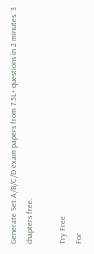Generate Set A/B/C/D exam papers from 7.5L+ questions in 2 minutes. 3 chapters free.

Try Free
For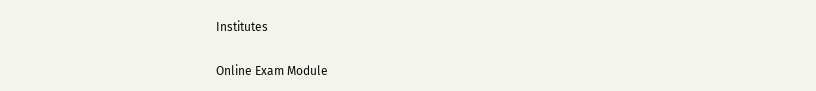Institutes

Online Exam Module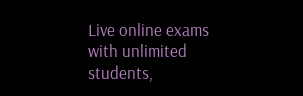Live online exams with unlimited students,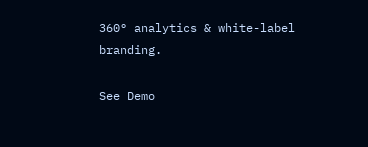360° analytics & white-label branding.

See Demo